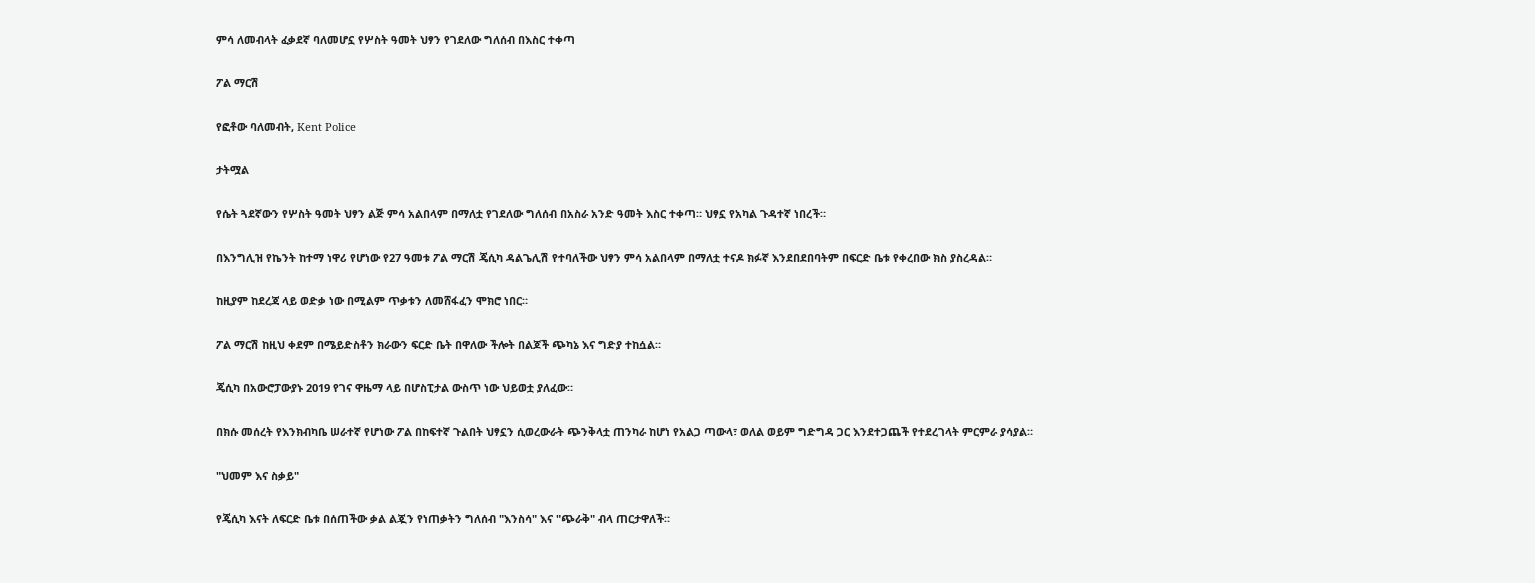ምሳ ለመብላት ፈቃደኛ ባለመሆኗ የሦስት ዓመት ህፃን የገደለው ግለሰብ በእስር ተቀጣ

ፖል ማርሽ

የፎቶው ባለመብት, Kent Police

ታትሟል

የሴት ጓደኛውን የሦስት ዓመት ህፃን ልጅ ምሳ አልበላም በማለቷ የገደለው ግለሰብ በአስራ አንድ ዓመት እስር ተቀጣ። ህፃኗ የአካል ጉዳተኛ ነበረች።

በእንግሊዝ የኬንት ከተማ ነዋሪ የሆነው የ27 ዓመቱ ፖል ማርሽ ጄሲካ ዳልጌሊሽ የተባለችው ህፃን ምሳ አልበላም በማለቷ ተናዶ ክፉኛ እንደበደበባትም በፍርድ ቤቱ የቀረበው ክስ ያስረዳል።

ከዚያም ከደረጃ ላይ ወድቃ ነው በሚልም ጥቃቱን ለመሸፋፈን ሞክሮ ነበር።

ፖል ማርሽ ከዚህ ቀደም በሜይድስቶን ክራውን ፍርድ ቤት በዋለው ችሎት በልጆች ጭካኔ እና ግድያ ተከሷል።

ጄሲካ በአውሮፓውያኑ 2019 የገና ዋዜማ ላይ በሆስፒታል ውስጥ ነው ህይወቷ ያለፈው።

በክሱ መሰረት የእንክብካቤ ሠራተኛ የሆነው ፖል በከፍተኛ ጉልበት ህፃኗን ሲወረውራት ጭንቅላቷ ጠንካራ ከሆነ የአልጋ ጣውላ፣ ወለል ወይም ግድግዳ ጋር እንደተጋጨች የተደረገላት ምርምራ ያሳያል።

"ህመም እና ስቃይ"

የጄሲካ እናት ለፍርድ ቤቱ በሰጠችው ቃል ልጇን የነጠቃትን ግለሰብ "እንስሳ" እና "ጭራቅ" ብላ ጠርታዋለች።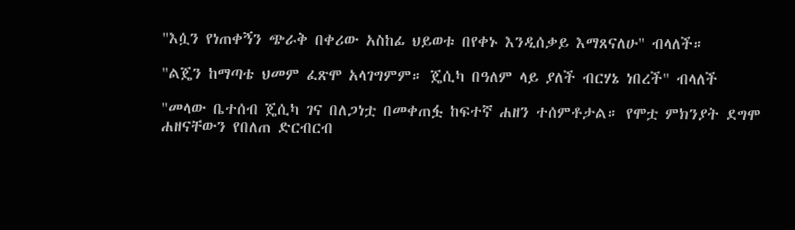"እሷን የነጠቀኝን ጭራቅ በቀሪው አስከፊ ህይወቱ በየቀኑ እንዲሰቃይ እማጸናለሁ" ብላለች።

"ልጄን ከማጣቴ ህመም ፈጽሞ አላገግምም። ጄሲካ በዓለም ላይ ያለች ብርሃኔ ነበረች" ብላለች

"መላው ቤተሰብ ጄሲካ ገና በለጋነቷ በመቀጠፏ ከፍተኛ ሐዘን ተሰምቶታል። የሞቷ ምክንያት ደግሞ ሐዘናቸውን የበለጠ ድርብርብ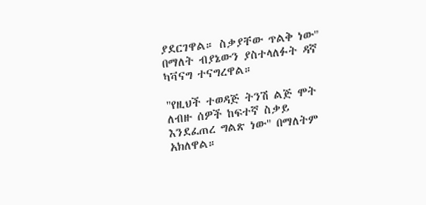ያደርገዋል። ስቃያቸው ጥልቅ ነው" በማለት ብያኔውን ያስተላለፉት ዳኛ ካቫናግ ተናግረዋል።

"የዚህች ተወዳጅ ትንሽ ልጅ ሞት ለብዙ ሰዎች ከፍተኛ ስቃይ እንደፈጠረ ግልጽ ነው" በማለትም አክለዋል።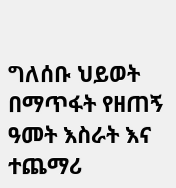ግለሰቡ ህይወት በማጥፋት የዘጠኝ ዓመት እስራት እና ተጨማሪ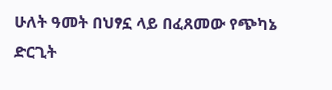ሁለት ዓመት በህፃኗ ላይ በፈጸመው የጭካኔ ድርጊት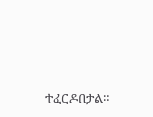ተፈርዶበታል።